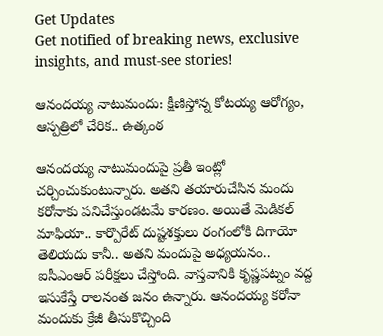Get Updates
Get notified of breaking news, exclusive insights, and must-see stories!

ఆనందయ్య నాటుమందు: క్షీణిస్తోన్న కోటయ్య ఆరోగ్యం, ఆస్పత్రిలో చేరిక.. ఉత్కంఠ

ఆనందయ్య నాటుమందుపై ప్రతీ ఇంట్లో చర్చించుకుంటున్నారు. అతని తయారుచేసిన మందు కరోనాకు పనిచేస్తుండటమే కారణం. అయితే మెడికల్ మాఫియా.. కార్పొరేట్ దుష్టశక్తులు రంగంలోకి దిగాయో తెలియదు కానీ.. అతని మందుపై అధ్యయనం.. ఐసీఎంఆర్ పరీక్షలు చేస్తోంది. వాస్తవానికి కృష్ణపట్నం వద్ద ఇసుకేస్తే రాలనంత జనం ఉన్నారు. ఆనందయ్య కరోనా మందుకు క్రేజీ తీసుకొచ్చింది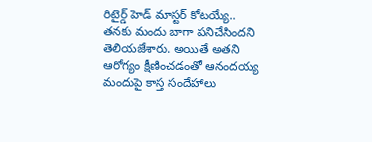రిటైర్డ్ హెడ్ మాస్టర్ కోటయ్యే.. తనకు మందు బాగా పనిచేసిందని తెలియజేశారు. అయితే అతని ఆరోగ్యం క్షీణించడంతో ఆనందయ్య మందుపై కాస్త సందేహాలు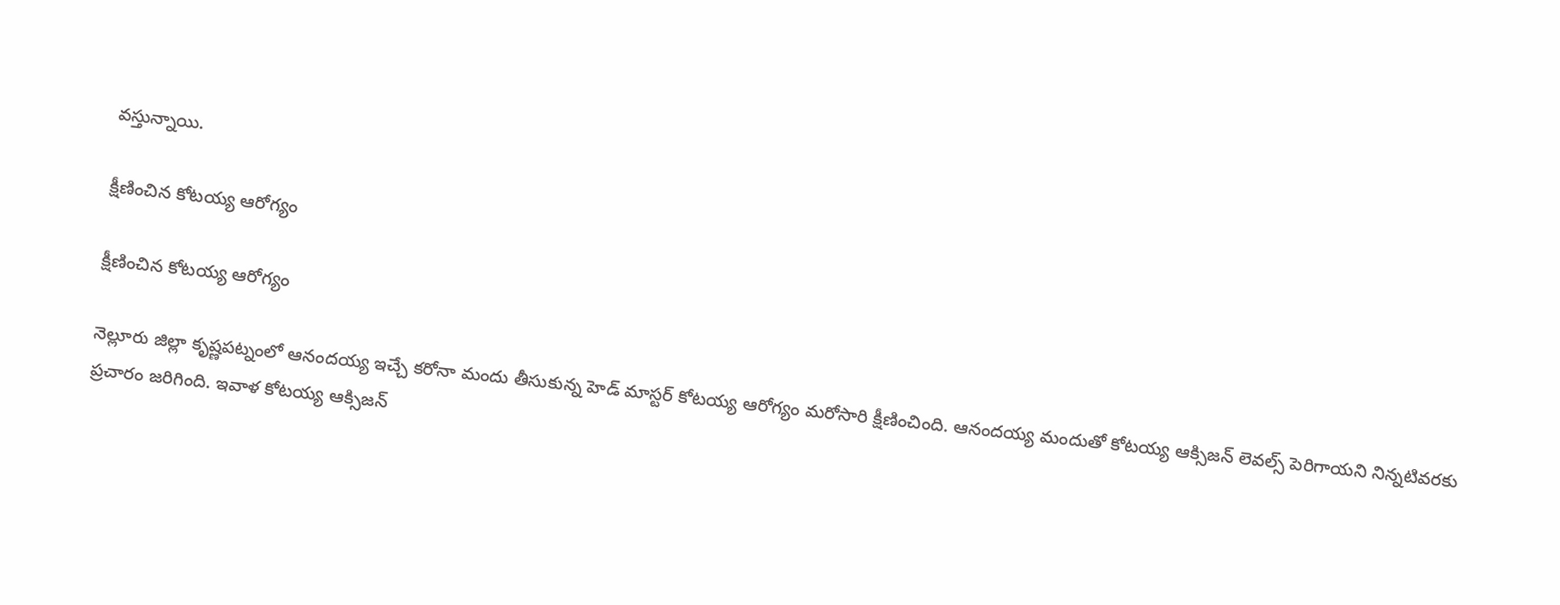వస్తున్నాయి.

క్షీణించిన కోటయ్య ఆరోగ్యం

క్షీణించిన కోటయ్య ఆరోగ్యం

నెల్లూరు జిల్లా కృష్ణపట్నంలో ఆనందయ్య ఇచ్చే కరోనా మందు తీసుకున్న హెడ్ మాస్టర్ కోటయ్య ఆరోగ్యం మరోసారి క్షీణించింది. ఆనందయ్య మందుతో కోటయ్య ఆక్సిజన్ లెవల్స్ పెరిగాయని నిన్నటివరకు ప్రచారం జరిగింది. ఇవాళ కోటయ్య ఆక్సిజన్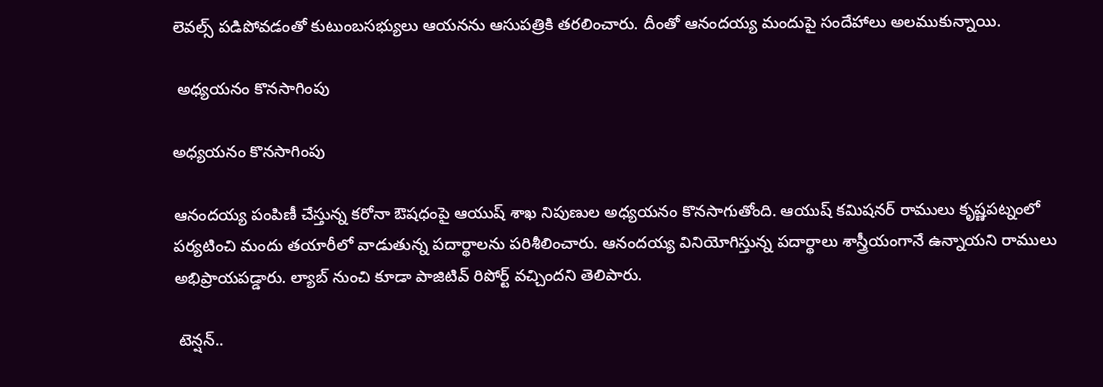లెవల్స్ పడిపోవడంతో కుటుంబసభ్యులు ఆయనను ఆసుపత్రికి తరలించారు. దీంతో ఆనందయ్య మందుపై సందేహాలు అలముకున్నాయి.

 అధ్యయనం కొనసాగింపు

అధ్యయనం కొనసాగింపు

ఆనందయ్య పంపిణీ చేస్తున్న కరోనా ఔషధంపై ఆయుష్ శాఖ నిపుణుల అధ్యయనం కొనసాగుతోంది. ఆయుష్ కమిషనర్ రాములు కృష్ణపట్నంలో పర్యటించి మందు తయారీలో వాడుతున్న పదార్థాలను పరిశీలించారు. ఆనందయ్య వినియోగిస్తున్న పదార్థాలు శాస్త్రీయంగానే ఉన్నాయని రాములు అభిప్రాయపడ్డారు. ల్యాబ్ నుంచి కూడా పాజిటివ్ రిపోర్ట్ వచ్చిందని తెలిపారు.

 టెన్షన్..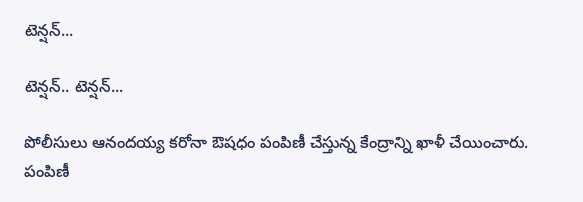టెన్షన్...

టెన్షన్.. టెన్షన్...

పోలీసులు ఆనందయ్య కరోనా ఔషధం పంపిణీ చేస్తున్న కేంద్రాన్ని ఖాళీ చేయించారు. పంపిణీ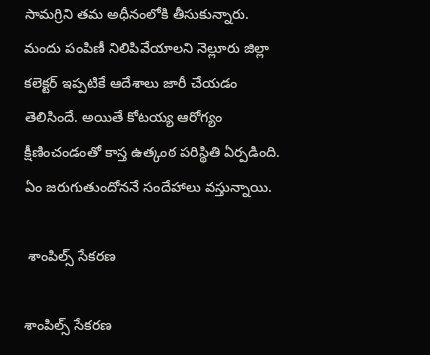సామగ్రిని తమ అధీనంలోకి తీసుకున్నారు. మందు పంపిణీ నిలిపివేయాలని నెల్లూరు జిల్లా కలెక్టర్ ఇప్పటికే ఆదేశాలు జారీ చేయడం తెలిసిందే. అయితే కోటయ్య ఆరోగ్యం క్షీణించండంతో కాస్త ఉత్కంఠ పరిస్థితి ఏర్పడింది. ఏం జరుగుతుందోననే సందేహాలు వస్తున్నాయి.

 శాంపిల్స్ సేకరణ

శాంపిల్స్ సేకరణ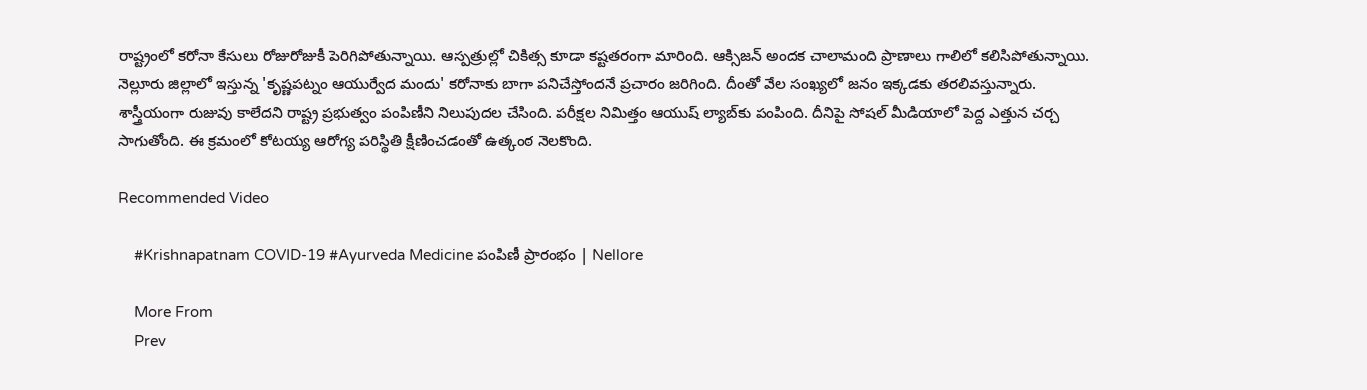రాష్ట్రంలో కరోనా కేసులు రోజురోజుకీ పెరిగిపోతున్నాయి. ఆస్పత్రుల్లో చికిత్స కూడా కష్టతరంగా మారింది. ఆక్సిజన్‌ అందక చాలామంది ప్రాణాలు గాలిలో కలిసిపోతున్నాయి. నెల్లూరు జిల్లాలో ఇస్తున్న 'కృష్ణపట్నం ఆయుర్వేద మందు' కరోనాకు బాగా పనిచేస్తోందనే ప్రచారం జరిగింది. దీంతో వేల సంఖ్యలో జనం ఇక్కడకు తరలివస్తున్నారు. శాస్త్రీయంగా రుజువు కాలేదని రాష్ట్ర ప్రభుత్వం పంపిణీని నిలుపుదల చేసింది. పరీక్షల నిమిత్తం ఆయుష్‌ ల్యాబ్‌కు పంపింది. దీనిపై సోషల్‌ మీడియాలో పెద్ద ఎత్తున చర్చ సాగుతోంది. ఈ క్రమంలో కోటయ్య ఆరోగ్య పరిస్థితి క్షీణించడంతో ఉత్కంఠ నెలకొంది.

Recommended Video

    #Krishnapatnam COVID-19 #Ayurveda Medicine పంపిణీ ప్రారంభం | Nellore

    More From
    Prev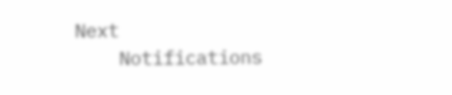Next
    Notifications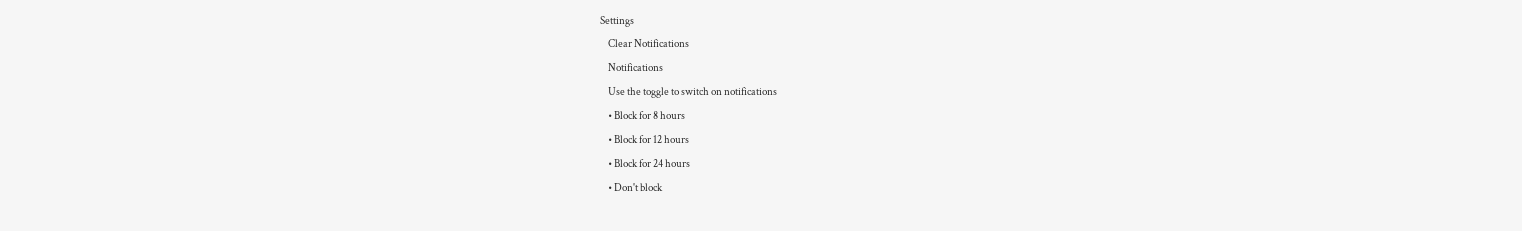Settings
    Clear Notifications
    Notifications
    Use the toggle to switch on notifications
    • Block for 8 hours
    • Block for 12 hours
    • Block for 24 hours
    • Don't block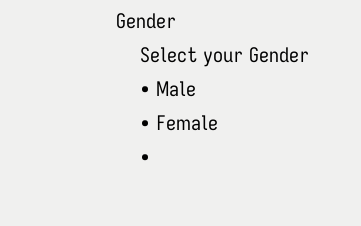Gender
    Select your Gender
    • Male
    • Female
    •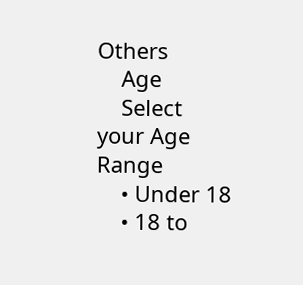Others
    Age
    Select your Age Range
    • Under 18
    • 18 to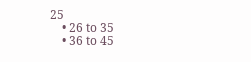25
    • 26 to 35
    • 36 to 45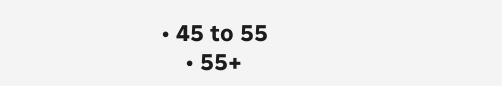• 45 to 55
    • 55+